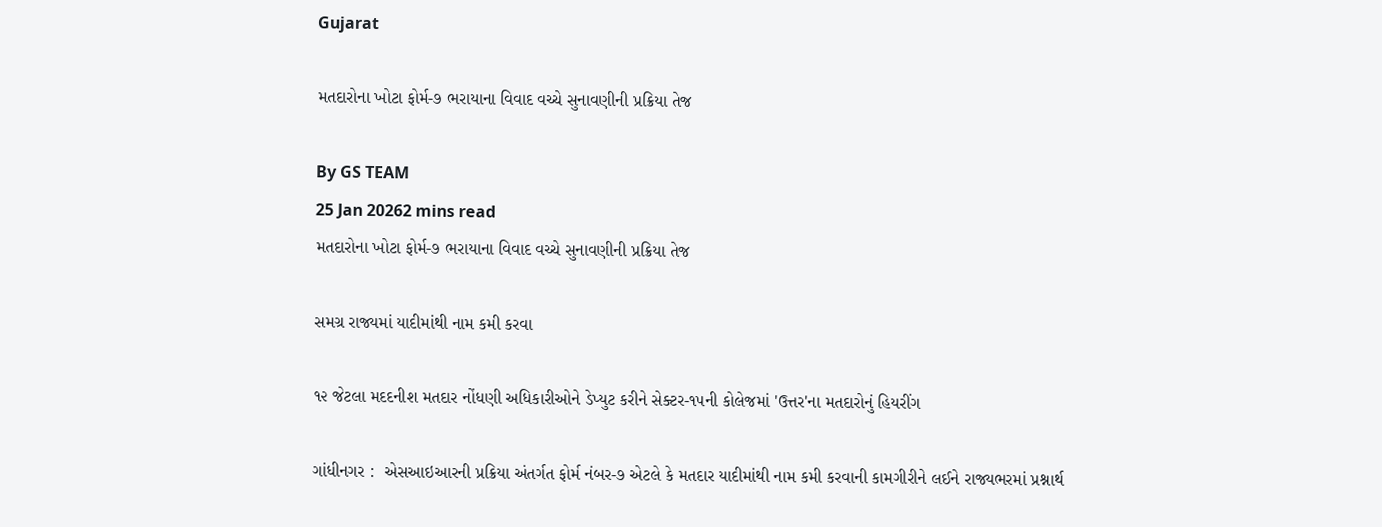Gujarat

મતદારોના ખોટા ફોર્મ-૭ ભરાયાના વિવાદ વચ્ચે સુનાવણીની પ્રક્રિયા તેજ

By GS TEAM
25 Jan 20262 mins read
મતદારોના ખોટા ફોર્મ-૭ ભરાયાના વિવાદ વચ્ચે સુનાવણીની પ્રક્રિયા તેજ

સમગ્ર રાજ્યમાં યાદીમાંથી નામ કમી કરવા

૧૨ જેટલા મદદનીશ મતદાર નોંધણી અધિકારીઓને ડેપ્યુટ કરીને સેક્ટર-૧૫ની કોલેજમાં 'ઉત્તર'ના મતદારોનું હિયરીંગ

ગાંધીનગર :  એસઆઇઆરની પ્રક્રિયા અંતર્ગત ફોર્મ નંબર-૭ એટલે કે મતદાર યાદીમાંથી નામ કમી કરવાની કામગીરીને લઈને રાજ્યભરમાં પ્રશ્નાર્થ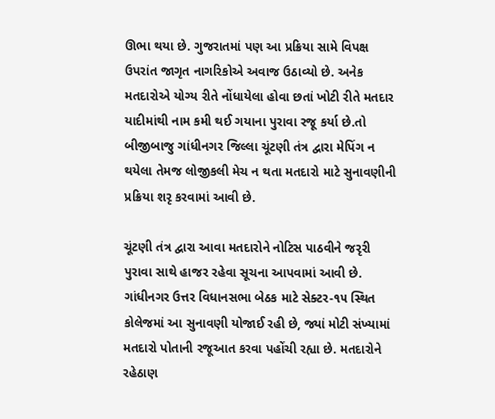ઊભા થયા છે. ગુજરાતમાં પણ આ પ્રક્રિયા સામે વિપક્ષ ઉપરાંત જાગૃત નાગરિકોએ અવાજ ઉઠાવ્યો છે. અનેક મતદારોએ યોગ્ય રીતે નોંધાયેલા હોવા છતાં ખોટી રીતે મતદાર યાદીમાંથી નામ કમી થઈ ગયાના પુરાવા રજૂ કર્યા છે.તો બીજીબાજુ ગાંધીનગર જિલ્લા ચૂંટણી તંત્ર દ્વારા મેપિંગ ન થયેલા તેમજ લોજીકલી મેચ ન થતા મતદારો માટે સુનાવણીની પ્રક્રિયા શરૃ કરવામાં આવી છે.

ચૂંટણી તંત્ર દ્વારા આવા મતદારોને નોટિસ પાઠવીને જરૃરી પુરાવા સાથે હાજર રહેવા સૂચના આપવામાં આવી છે. ગાંધીનગર ઉત્તર વિધાનસભા બેઠક માટે સેક્ટર-૧૫ સ્થિત કોલેજમાં આ સુનાવણી યોજાઈ રહી છે, જ્યાં મોટી સંખ્યામાં મતદારો પોતાની રજૂઆત કરવા પહોંચી રહ્યા છે. મતદારોને રહેઠાણ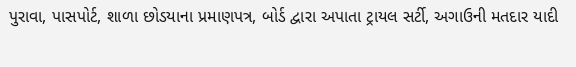પુરાવા, પાસપોર્ટ, શાળા છોડયાના પ્રમાણપત્ર, બોર્ડ દ્વારા અપાતા ટ્રાયલ સર્ટી, અગાઉની મતદાર યાદી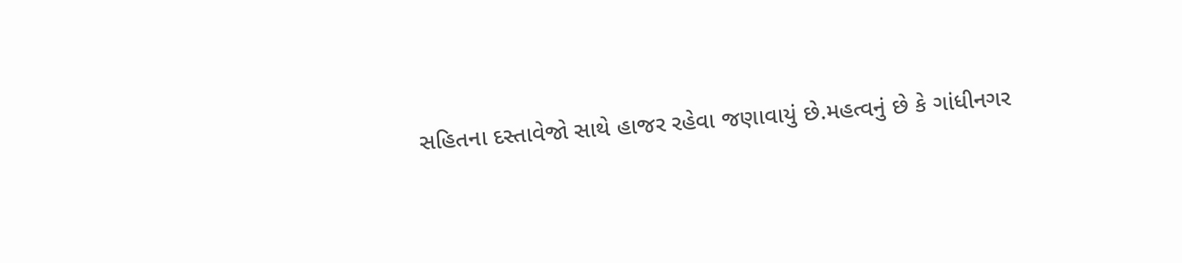સહિતના દસ્તાવેજો સાથે હાજર રહેવા જણાવાયું છે.મહત્વનું છે કે ગાંધીનગર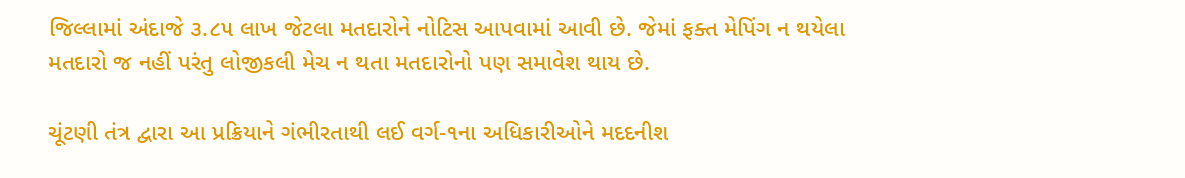જિલ્લામાં અંદાજે ૩.૮૫ લાખ જેટલા મતદારોને નોટિસ આપવામાં આવી છે. જેમાં ફક્ત મેપિંગ ન થયેલા મતદારો જ નહીં પરંતુ લોજીકલી મેચ ન થતા મતદારોનો પણ સમાવેશ થાય છે.

ચૂંટણી તંત્ર દ્વારા આ પ્રક્રિયાને ગંભીરતાથી લઈ વર્ગ-૧ના અધિકારીઓને મદદનીશ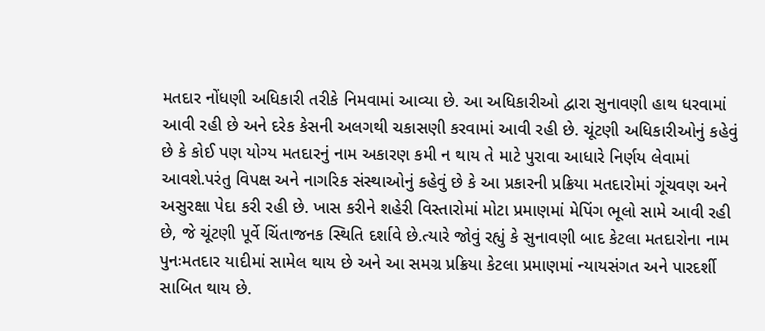મતદાર નોંધણી અધિકારી તરીકે નિમવામાં આવ્યા છે. આ અધિકારીઓ દ્વારા સુનાવણી હાથ ધરવામાં આવી રહી છે અને દરેક કેસની અલગથી ચકાસણી કરવામાં આવી રહી છે. ચૂંટણી અધિકારીઓનું કહેવું છે કે કોઈ પણ યોગ્ય મતદારનું નામ અકારણ કમી ન થાય તે માટે પુરાવા આધારે નિર્ણય લેવામાં આવશે.પરંતુ વિપક્ષ અને નાગરિક સંસ્થાઓનું કહેવું છે કે આ પ્રકારની પ્રક્રિયા મતદારોમાં ગૂંચવણ અને અસુરક્ષા પેદા કરી રહી છે. ખાસ કરીને શહેરી વિસ્તારોમાં મોટા પ્રમાણમાં મેપિંગ ભૂલો સામે આવી રહી છે, જે ચૂંટણી પૂર્વે ચિંતાજનક સ્થિતિ દર્શાવે છે.ત્યારે જોવું રહ્યું કે સુનાવણી બાદ કેટલા મતદારોના નામ પુનઃમતદાર યાદીમાં સામેલ થાય છે અને આ સમગ્ર પ્રક્રિયા કેટલા પ્રમાણમાં ન્યાયસંગત અને પારદર્શી સાબિત થાય છે.